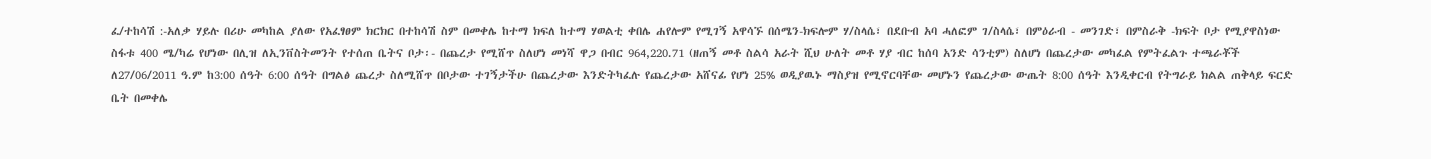ፈ/ተከሳሽ :-አለቃ ሃይሉ በሪሁ መካከል ያለው የአፈፃፀም ክርክር በተከሳሽ ስም በመቀሌ ከተማ ክፍለ ከተማ ሃወልቲ ቀበሌ ሐየሎም የሚገኝ አዋሳኙ በሰሜን-ክፍሎም ሃ/ስላሴ፣ በደቡብ አባ ሓለፎም ገ/ስላሴ፣ በምዕራብ - መንገድ፣ በምስራቅ -ክፍት ቦታ የሚያዋስነው ስፋቱ 400 ሜ/ካሬ የሆነው በሊዝ ለኢንቨስትመንት የተሰጠ ቤትና ቦታ፡- በጨረታ የሚሸጥ ስለሆነ መነሻ ዋጋ በብር 964,220.71 (ዘጠኝ መቶ ስልሳ አራት ሺህ ሁለት መቶ ሃያ ብር ከሰባ አንድ ሳንቲም) ስለሆነ በጨረታው መካፈል የምትፈልጉ ተጫራቾች ለ27/06/2011 ዓ.ም ከ3:00 ሰዓት 6:00 ሰዓት በግልፅ ጨረታ ስለሚሸጥ በቦታው ተገኝታችሁ በጨረታው እንድትካፈሉ የጨረታው አሸናፊ የሆነ 25% ወዲያዉኑ ማስያዝ የሚኖርባቸው መሆኑን የጨረታው ውጤት 8:00 ሰዓት እንዲቀርብ የትግራይ ክልል ጠቅላይ ፍርድ ቤት በመቀሌ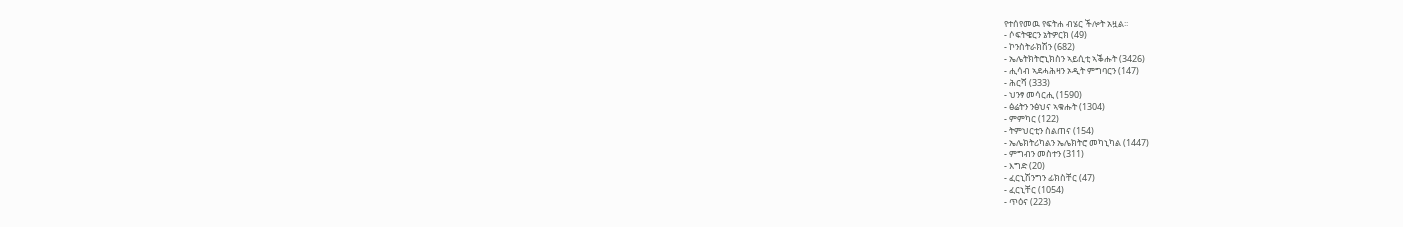የተሰየመዉ የፍትሐ ብሄር ችሎት አዟል፡፡
- ሶፍትዌርን ኔትዎርክ (49)
- ኮንስትራክሽን (682)
- ኤሌትክትሮኒክስን ኣይሲቲ ኣቕሑት (3426)
- ሒሳብ ኣደሓሕዛን ኦዲት ምግባርን (147)
- ሕርሻ (333)
- ህንፃ መሳርሒ (1590)
- ፅሬትን ንፅህና ኣቁሑት (1304)
- ምምካር (122)
- ትምህርቲን ስልጠና (154)
- ኤሌክትሪካልን ኤሌክትሮ መካኒካል (1447)
- ምግብን መስተን (311)
- እግድ (20)
- ፈርኒሽንግን ፊክስቸር (47)
- ፈርኒቸር (1054)
- ጥዕና (223)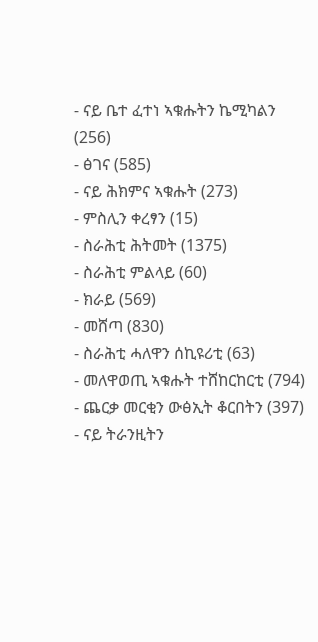- ናይ ቤተ ፈተነ ኣቁሑትን ኬሚካልን (256)
- ፅገና (585)
- ናይ ሕክምና ኣቁሑት (273)
- ምስሊን ቀረፃን (15)
- ስራሕቲ ሕትመት (1375)
- ስራሕቲ ምልላይ (60)
- ክራይ (569)
- መሸጣ (830)
- ስራሕቲ ሓለዋን ሰኪዩሪቲ (63)
- መለዋወጢ ኣቁሑት ተሸከርከርቲ (794)
- ጨርቃ መርቂን ውፅኢት ቆርበትን (397)
- ናይ ትራንዚትን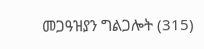መጋዓዝያን ግልጋሎት (315)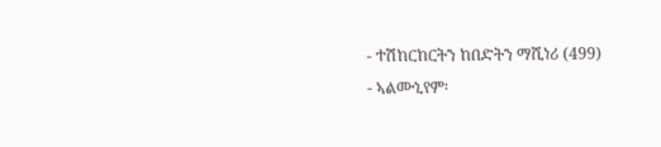- ተሽከርከርትን ከበድትን ማሺነሪ (499)
- ኣልሙኒየም፡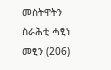መስትዋትን ስራሕቲ ሓፂነ መፂን (206)